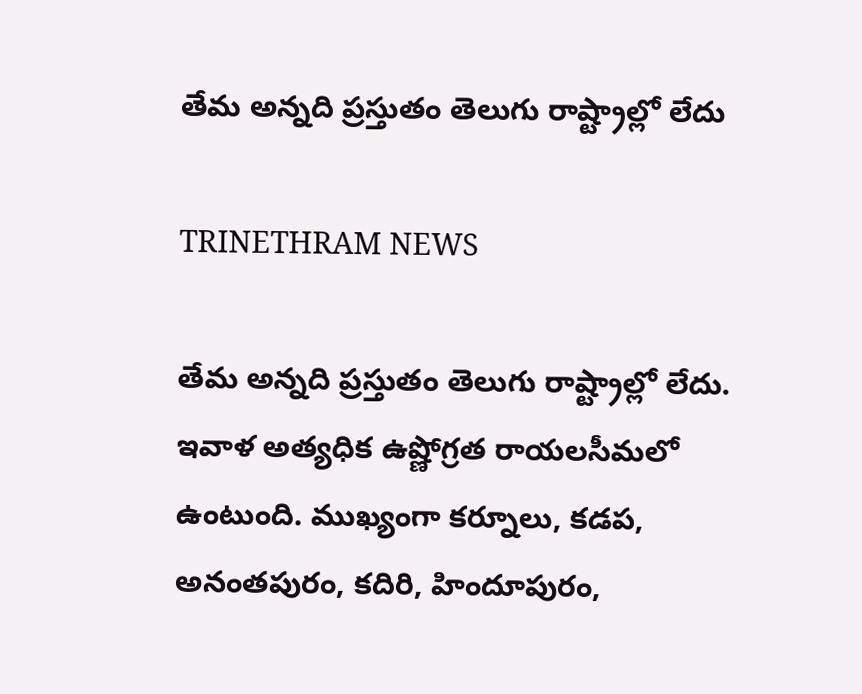తేమ అన్నది ప్రస్తుతం తెలుగు రాష్ట్రాల్లో లేదు

TRINETHRAM NEWS

తేమ అన్నది ప్రస్తుతం తెలుగు రాష్ట్రాల్లో లేదు. ఇవాళ అత్యధిక ఉష్ణోగ్రత రాయలసీమలో ఉంటుంది. ముఖ్యంగా కర్నూలు, కడప, అనంతపురం, కదిరి, హిందూపురం,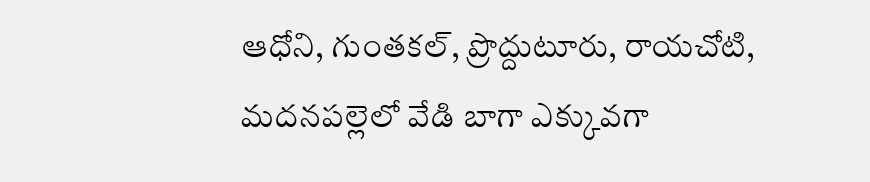ఆధోని, గుంతకల్, ప్రొద్దుటూరు, రాయచోటి, మదనపల్లెలో వేడి బాగా ఎక్కువగా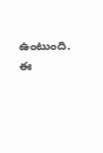ఉంటుంది. ఈ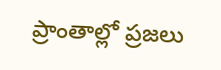ప్రాంతాల్లో ప్రజలు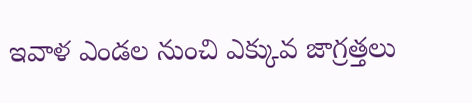ఇవాళ ఎండల నుంచి ఎక్కువ జాగ్రత్తలు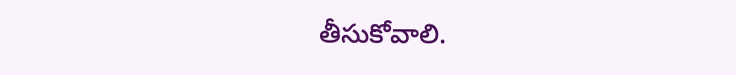తీసుకోవాలి.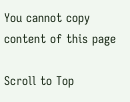You cannot copy content of this page

Scroll to Top